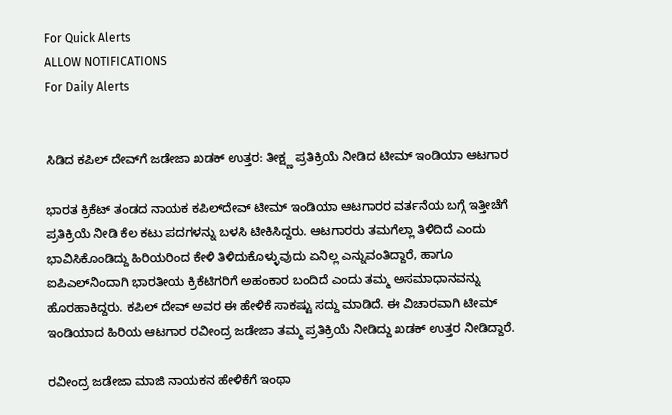For Quick Alerts
ALLOW NOTIFICATIONS
For Daily Alerts


ಸಿಡಿದ ಕಪಿಲ್‌ ದೇವ್‌ಗೆ ಜಡೇಜಾ ಖಡಕ್ ಉತ್ತರ: ತೀಕ್ಷ್ಣ ಪ್ರತಿಕ್ರಿಯೆ ನೀಡಿದ ಟೀಮ್ ಇಂಡಿಯಾ ಆಟಗಾರ

ಭಾರತ ಕ್ರಿಕೆಟ್ ತಂಡದ ನಾಯಕ ಕಪಿಲ್‌ದೇವ್ ಟೀಮ್ ಇಂಡಿಯಾ ಆಟಗಾರರ ವರ್ತನೆಯ ಬಗ್ಗೆ ಇತ್ತೀಚೆಗೆ ಪ್ರತಿಕ್ರಿಯೆ ನೀಡಿ ಕೆಲ ಕಟು ಪದಗಳನ್ನು ಬಳಸಿ ಟೀಕಿಸಿದ್ದರು. ಆಟಗಾರರು ತಮಗೆಲ್ಲಾ ತಿಳಿದಿದೆ ಎಂದು ಭಾವಿಸಿಕೊಂಡಿದ್ದು ಹಿರಿಯರಿಂದ ಕೇಳಿ ತಿಳಿದುಕೊಳ್ಳುವುದು ಏನಿಲ್ಲ ಎನ್ನುವಂತಿದ್ದಾರೆ, ಹಾಗೂ ಐಪಿಎಲ್‌ನಿಂದಾಗಿ ಭಾರತೀಯ ಕ್ರಿಕೆಟಿಗರಿಗೆ ಅಹಂಕಾರ ಬಂದಿದೆ ಎಂದು ತಮ್ಮ ಅಸಮಾಧಾನವನ್ನು ಹೊರಹಾಕಿದ್ದರು. ಕಪಿಲ್ ದೇವ್ ಅವರ ಈ ಹೇಳಿಕೆ ಸಾಕಷ್ಟು ಸದ್ದು ಮಾಡಿದೆ. ಈ ವಿಚಾರವಾಗಿ ಟೀಮ್ ಇಂಡಿಯಾದ ಹಿರಿಯ ಆಟಗಾರ ರವೀಂದ್ರ ಜಡೇಜಾ ತಮ್ಮ ಪ್ರತಿಕ್ರಿಯೆ ನೀಡಿದ್ದು ಖಡಕ್ ಉತ್ತರ ನೀಡಿದ್ದಾರೆ.

ರವೀಂದ್ರ ಜಡೇಜಾ ಮಾಜಿ ನಾಯಕನ ಹೇಳಿಕೆಗೆ ಇಂಥಾ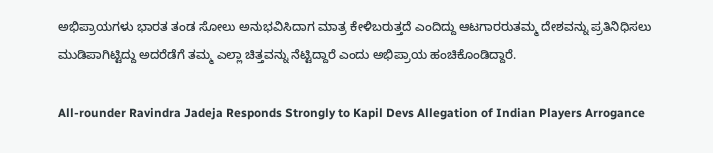ಅಭಿಪ್ರಾಯಗಳು ಭಾರತ ತಂಡ ಸೋಲು ಅನುಭವಿಸಿದಾಗ ಮಾತ್ರ ಕೇಳಿಬರುತ್ತದೆ ಎಂದಿದ್ದು ಆಟಗಾರರುತಮ್ಮ ದೇಶವನ್ನು ಪ್ರತಿನಿಧಿಸಲು ಮುಡಿಪಾಗಿಟ್ಟಿದ್ದು ಅದರೆಡೆಗೆ ತಮ್ಮ ಎಲ್ಲಾ ಚಿತ್ತವನ್ನು ನೆಟ್ಟಿದ್ದಾರೆ ಎಂದು ಅಭಿಪ್ರಾಯ ಹಂಚಿಕೊಂಡಿದ್ದಾರೆ.

All-rounder Ravindra Jadeja Responds Strongly to Kapil Devs Allegation of Indian Players Arrogance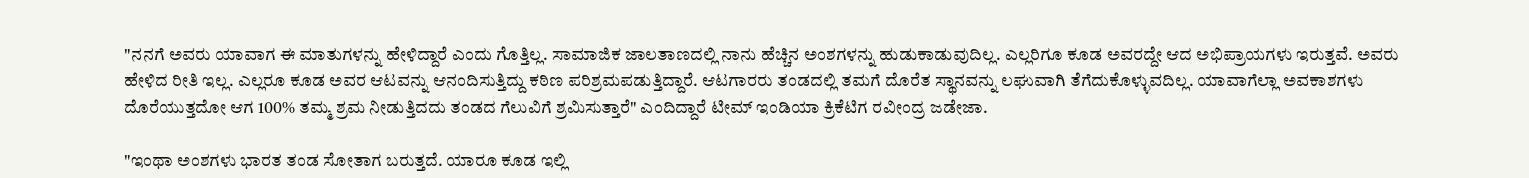"ನನಗೆ ಅವರು ಯಾವಾಗ ಈ ಮಾತುಗಳನ್ನು ಹೇಳಿದ್ದಾರೆ ಎಂದು ಗೊತ್ತಿಲ್ಲ. ಸಾಮಾಜಿಕ ಜಾಲತಾಣದಲ್ಲಿ ನಾನು ಹೆಚ್ಚಿನ ಅಂಶಗಳನ್ನು ಹುಡುಕಾಡುವುದಿಲ್ಲ. ಎಲ್ಲರಿಗೂ ಕೂಡ ಅವರದ್ದೇ ಆದ ಅಭಿಪ್ರಾಯಗಳು ಇರುತ್ತವೆ. ಅವರು ಹೇಳಿದ ರೀತಿ ಇಲ್ಲ. ಎಲ್ಲರೂ ಕೂಡ ಅವರ ಆಟವನ್ನು ಆನಂದಿಸುತ್ತಿದ್ದು ಕಠಿಣ ಪರಿಶ್ರಮಪಡುತ್ತಿದ್ದಾರೆ. ಆಟಗಾರರು ತಂಡದಲ್ಲಿ ತಮಗೆ ದೊರೆತ ಸ್ಥಾನವನ್ನು ಲಘುವಾಗಿ ತೆಗೆದುಕೊಳ್ಳುವದಿಲ್ಲ. ಯಾವಾಗೆಲ್ಲಾ ಅವಕಾಶಗಳು ದೊರೆಯುತ್ತದೋ ಆಗ 100% ತಮ್ಮ ಶ್ರಮ ನೀಡುತ್ತಿದದು ತಂಡದ ಗೆಲುವಿಗೆ ಶ್ರಮಿಸುತ್ತಾರೆ" ಎಂದಿದ್ದಾರೆ ಟೀಮ್ ಇಂಡಿಯಾ ಕ್ರಿಕೆಟಿಗ ರವೀಂದ್ರ ಜಡೇಜಾ.

"ಇಂಥಾ ಅಂಶಗಳು ಭಾರತ ತಂಡ ಸೋತಾಗ ಬರುತ್ತದೆ. ಯಾರೂ ಕೂಡ ಇಲ್ಲಿ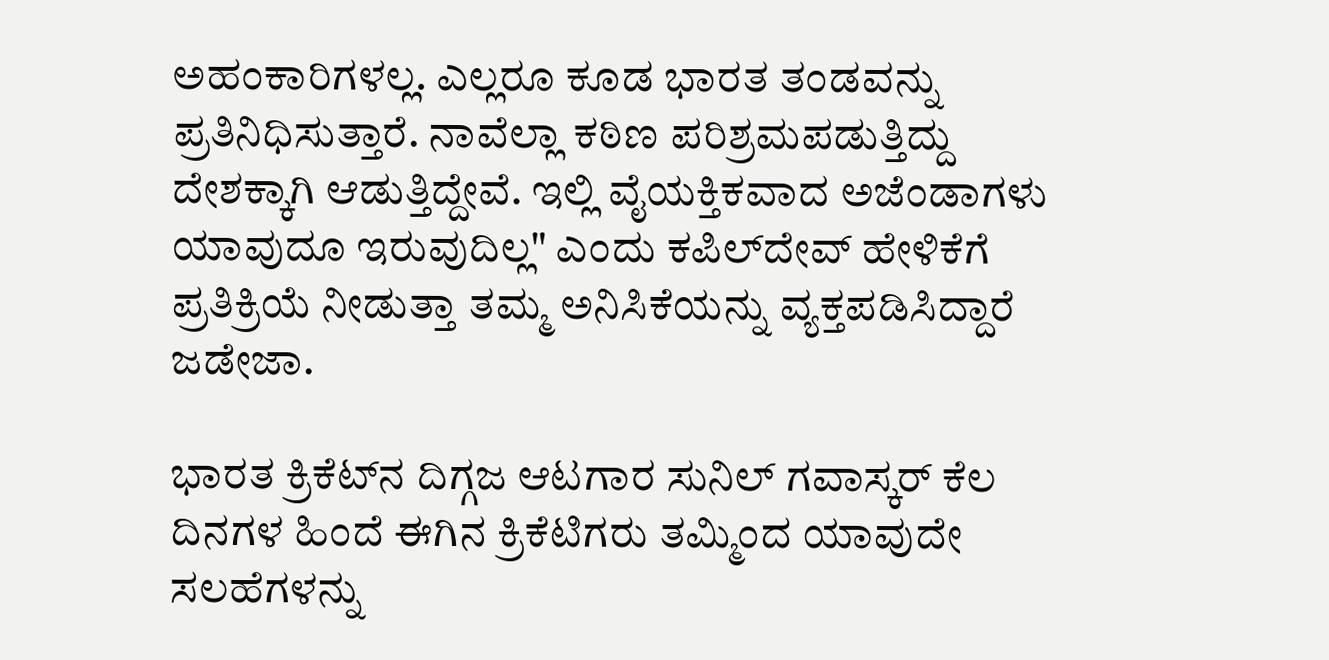ಅಹಂಕಾರಿಗಳಲ್ಲ. ಎಲ್ಲರೂ ಕೂಡ ಭಾರತ ತಂಡವನ್ನು ಪ್ರತಿನಿಧಿಸುತ್ತಾರೆ. ನಾವೆಲ್ಲಾ ಕಠಿಣ ಪರಿಶ್ರಮಪಡುತ್ತಿದ್ದು ದೇಶಕ್ಕಾಗಿ ಆಡುತ್ತಿದ್ದೇವೆ. ಇಲ್ಲಿ ವೈಯಕ್ತಿಕವಾದ ಅಜೆಂಡಾಗಳು ಯಾವುದೂ ಇರುವುದಿಲ್ಲ" ಎಂದು ಕಪಿಲ್‌ದೇವ್ ಹೇಳಿಕೆಗೆ ಪ್ರತಿಕ್ರಿಯೆ ನೀಡುತ್ತಾ ತಮ್ಮ ಅನಿಸಿಕೆಯನ್ನು ವ್ಯಕ್ತಪಡಿಸಿದ್ದಾರೆ ಜಡೇಜಾ.

ಭಾರತ ಕ್ರಿಕೆಟ್‌ನ ದಿಗ್ಗಜ ಆಟಗಾರ ಸುನಿಲ್ ಗವಾಸ್ಕರ್ ಕೆಲ ದಿನಗಳ ಹಿಂದೆ ಈಗಿನ ಕ್ರಿಕೆಟಿಗರು ತಮ್ಮಿಂದ ಯಾವುದೇ ಸಲಹೆಗಳನ್ನು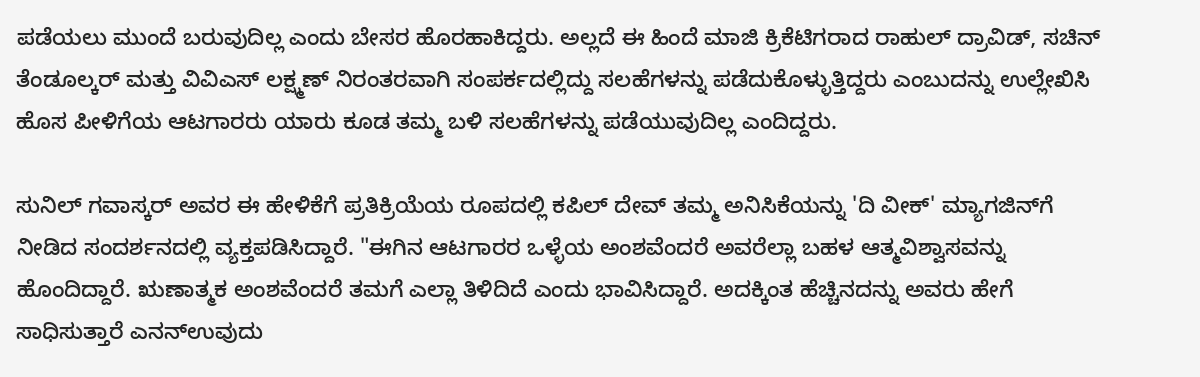ಪಡೆಯಲು ಮುಂದೆ ಬರುವುದಿಲ್ಲ ಎಂದು ಬೇಸರ ಹೊರಹಾಕಿದ್ದರು. ಅಲ್ಲದೆ ಈ ಹಿಂದೆ ಮಾಜಿ ಕ್ರಿಕೆಟಿಗರಾದ ರಾಹುಲ್ ದ್ರಾವಿಡ್, ಸಚಿನ್ ತೆಂಡೂಲ್ಕರ್ ಮತ್ತು ವಿವಿಎಸ್ ಲಕ್ಷ್ಮಣ್ ನಿರಂತರವಾಗಿ ಸಂಪರ್ಕದಲ್ಲಿದ್ದು ಸಲಹೆಗಳನ್ನು ಪಡೆದುಕೊಳ್ಳುತ್ತಿದ್ದರು ಎಂಬುದನ್ನು ಉಲ್ಲೇಖಿಸಿ ಹೊಸ ಪೀಳಿಗೆಯ ಆಟಗಾರರು ಯಾರು ಕೂಡ ತಮ್ಮ ಬಳಿ ಸಲಹೆಗಳನ್ನು ಪಡೆಯುವುದಿಲ್ಲ ಎಂದಿದ್ದರು.

ಸುನಿಲ್ ಗವಾಸ್ಕರ್ ಅವರ ಈ ಹೇಳಿಕೆಗೆ ಪ್ರತಿಕ್ರಿಯೆಯ ರೂಪದಲ್ಲಿ ಕಪಿಲ್ ದೇವ್ ತಮ್ಮ ಅನಿಸಿಕೆಯನ್ನು 'ದಿ ವೀಕ್' ಮ್ಯಾಗಜಿನ್‌ಗೆ ನೀಡಿದ ಸಂದರ್ಶನದಲ್ಲಿ ವ್ಯಕ್ತಪಡಿಸಿದ್ದಾರೆ. "ಈಗಿನ ಆಟಗಾರರ ಒಳ್ಳೆಯ ಅಂಶವೆಂದರೆ ಅವರೆಲ್ಲಾ ಬಹಳ ಆತ್ಮವಿಶ್ವಾಸವನ್ನು ಹೊಂದಿದ್ದಾರೆ. ಋಣಾತ್ಮಕ ಅಂಶವೆಂದರೆ ತಮಗೆ ಎಲ್ಲಾ ತಿಳಿದಿದೆ ಎಂದು ಭಾವಿಸಿದ್ದಾರೆ. ಅದಕ್ಕಿಂತ ಹೆಚ್ಚಿನದನ್ನು ಅವರು ಹೇಗೆ ಸಾಧಿಸುತ್ತಾರೆ ಎನನ್ಉವುದು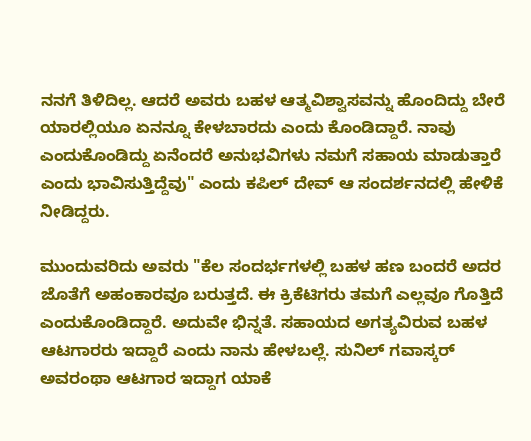ನನಗೆ ತಿಳಿದಿಲ್ಲ. ಆದರೆ ಅವರು ಬಹಳ ಆತ್ಮವಿಶ್ವಾಸವನ್ನು ಹೊಂದಿದ್ದು ಬೇರೆ ಯಾರಲ್ಲಿಯೂ ಏನನ್ನೂ ಕೇಳಬಾರದು ಎಂದು ಕೊಂಡಿದ್ದಾರೆ. ನಾವು ಎಂದುಕೊಂಡಿದ್ದು ಏನೆಂದರೆ ಅನುಭವಿಗಳು ನಮಗೆ ಸಹಾಯ ಮಾಡುತ್ತಾರೆ ಎಂದು ಭಾವಿಸುತ್ತಿದ್ದೆವು" ಎಂದು ಕಪಿಲ್ ದೇವ್ ಆ ಸಂದರ್ಶನದಲ್ಲಿ ಹೇಳಿಕೆ ನೀಡಿದ್ದರು.

ಮುಂದುವರಿದು ಅವರು "ಕೆಲ ಸಂದರ್ಭಗಳಲ್ಲಿ ಬಹಳ ಹಣ ಬಂದರೆ ಅದರ ಜೊತೆಗೆ ಅಹಂಕಾರವೂ ಬರುತ್ತದೆ. ಈ ಕ್ರಿಕೆಟಿಗರು ತಮಗೆ ಎಲ್ಲವೂ ಗೊತ್ತಿದೆ ಎಂದುಕೊಂಡಿದ್ದಾರೆ. ಅದುವೇ ಭಿನ್ನತೆ. ಸಹಾಯದ ಅಗತ್ಯವಿರುವ ಬಹಳ ಆಟಗಾರರು ಇದ್ದಾರೆ ಎಂದು ನಾನು ಹೇಳಬಲ್ಲೆ. ಸುನಿಲ್ ಗವಾಸ್ಕರ್ ಅವರಂಥಾ ಆಟಗಾರ ಇದ್ದಾಗ ಯಾಕೆ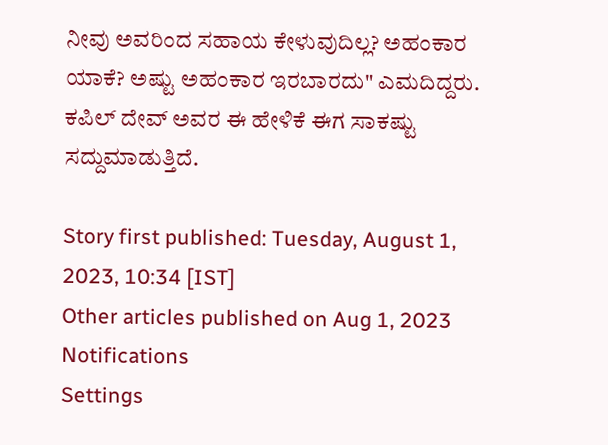ನೀವು ಅವರಿಂದ ಸಹಾಯ ಕೇಳುವುದಿಲ್ಲ? ಅಹಂಕಾರ ಯಾಕೆ? ಅಷ್ಟು ಅಹಂಕಾರ ಇರಬಾರದು" ಎಮದಿದ್ದರು. ಕಪಿಲ್ ದೇವ್ ಅವರ ಈ ಹೇಳಿಕೆ ಈಗ ಸಾಕಷ್ಟು ಸದ್ದುಮಾಡುತ್ತಿದೆ.

Story first published: Tuesday, August 1, 2023, 10:34 [IST]
Other articles published on Aug 1, 2023
Notifications
Settings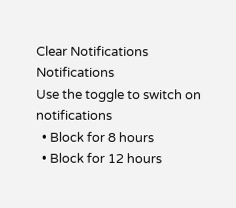Clear Notifications
Notifications
Use the toggle to switch on notifications
  • Block for 8 hours
  • Block for 12 hours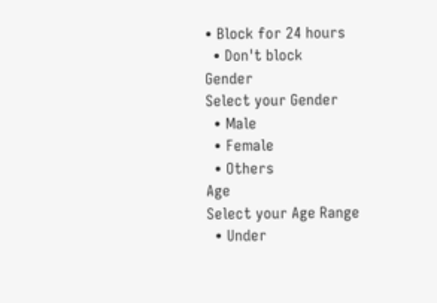• Block for 24 hours
  • Don't block
Gender
Select your Gender
  • Male
  • Female
  • Others
Age
Select your Age Range
  • Under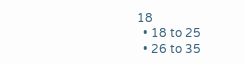18
  • 18 to 25
  • 26 to 35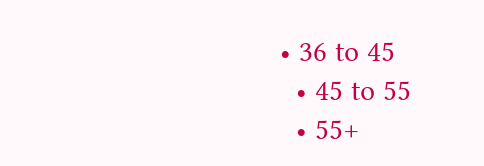• 36 to 45
  • 45 to 55
  • 55+